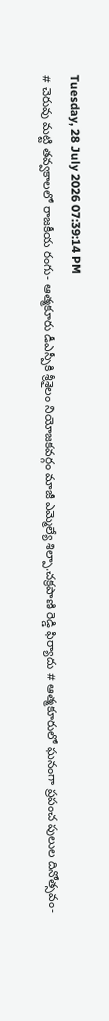Tuesday, 28 July 2026 07:39:14 PM
# చెరువు మట్టి తవ్వకాలలో రాజకీయ రంగు- ఆత్మకూరు డీఎస్పీకి శ్రీశైలం నియోజకవర్గం మాజీ ఎమ్మెల్యే శిల్పా.చక్రపాణి రెడ్డి ఫిర్యాదు # ఆత్మకూరులో ఘనంగా ప్రపంచ పులుల దినోత్సవం-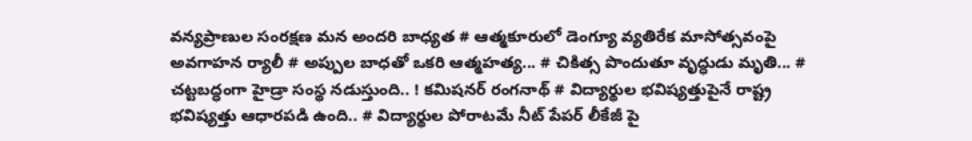వన్యప్రాణుల సంరక్షణ మన అందరి బాధ్యత # ఆత్మకూరులో డెంగ్యూ వ్యతిరేక మాసోత్సవంపై అవగాహన ర్యాలీ # అప్పుల బాధతో ఒకరి ఆత్మహత్య... # చికిత్స పొందుతూ వృద్ధుడు మృతి... # చట్టబద్ధంగా హైడ్రా సంస్థ నడుస్తుంది.. ! కమిషనర్ రంగనాథ్‌ # విద్యార్థుల భవిష్యత్తుపైనే రాష్ట్ర భవిష్యత్తు ఆధారపడి ఉంది.. # విద్యార్థుల పోరాటమే నీట్ పేపర్ లీకేజీ పై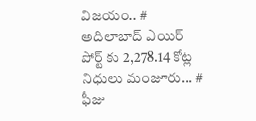విజయం.. # అదిలాబాద్ ఎయిర్ పోర్ట్ కు 2,278.14 కోట్ల నిధులు మంజూరు... # ఫీజు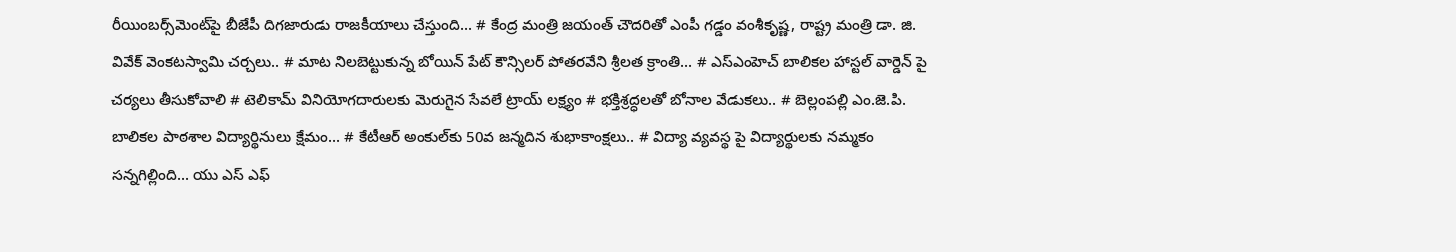రీయింబర్స్‌‌‌‌‌‌‌‌మెంట్‌‌‌‌‌‌‌‌పై బీజేపీ దిగజారుడు రాజకీయాలు చేస్తుంది... # కేంద్ర మంత్రి జయంత్ చౌదరితో ఎంపీ గడ్డం వంశీకృష్ణ, రాష్ట్ర మంత్రి డా. జి. వివేక్ వెంకటస్వామి చర్చలు.. # మాట నిలబెట్టుకున్న బోయిన్ పేట్ కౌన్సిలర్ పోతరవేని శ్రీలత క్రాంతి... # ఎస్ఎంహెచ్ బాలికల హాస్టల్ వార్డెన్ పై చర్యలు తీసుకోవాలి # టెలికామ్ వినియోగదారులకు మెరుగైన సేవలే ట్రాయ్ లక్ష్యం # భక్తిశ్రద్ధలతో బోనాల వేడుకలు.. # బెల్లంపల్లి ఎం.జె.పి. బాలికల పాఠశాల విద్యార్థినులు క్షేమం... # కేటీఆర్ అంకుల్‌కు 50వ జన్మదిన శుభాకాంక్షలు.. # విద్యా వ్యవస్థ పై విద్యార్థులకు నమ్మకం సన్నగిల్లింది... యు ఎస్ ఎఫ్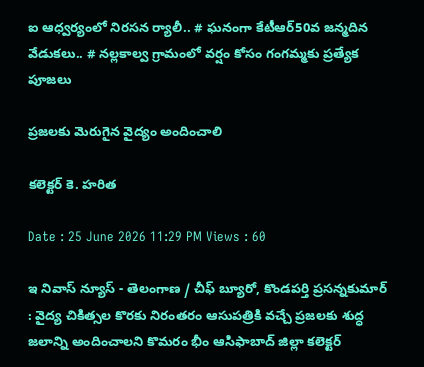ఐ ఆధ్వర్యంలో నిరసన ర్యాలీ.. # ఘనంగా కేటీఆర్50వ జన్మదిన వేడుకలు.. # నల్లకాల్వ గ్రామంలో వర్షం కోసం గంగమ్మకు ప్రత్యేక పూజలు

ప్రజలకు మెరుగైన వైద్యం అందించాలి

కలెక్టర్ కె. హరిత

Date : 25 June 2026 11:29 PM Views : 60

ఇ నివాస్ న్యూస్ - తెలంగాణ / చీఫ్ బ్యూరో, కొండపర్తి ప్రసన్నకుమార్ : వైద్య చికిత్సల కొరకు నిరంతరం ఆసుపత్రికి వచ్చే ప్రజలకు శుద్ధ జలాన్ని అందించాలని కొమరం భీం ఆసిఫాబాద్ జిల్లా కలెక్టర్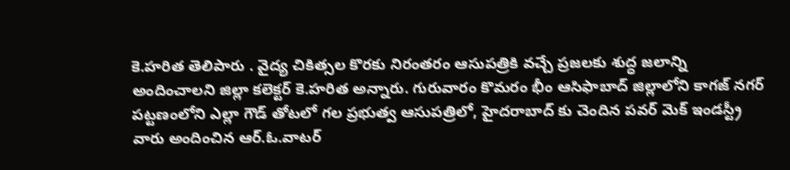కె.హరిత తెలిపారు . వైద్య చికిత్సల కొరకు నిరంతరం ఆసుపత్రికి వచ్చే ప్రజలకు శుద్ధ జలాన్ని అందించాలని జిల్లా కలెక్టర్ కె.హరిత అన్నారు. గురువారం కొమరం భీం ఆసిఫాబాద్ జిల్లాలోని కాగజ్ నగర్ పట్టణంలోని ఎల్లా గౌడ్ తోటలో గల ప్రభుత్వ ఆసుపత్రిలో, హైదరాబాద్ కు చెందిన పవర్ మెక్ ఇండస్ట్రీ వారు అందించిన ఆర్.ఓ.వాటర్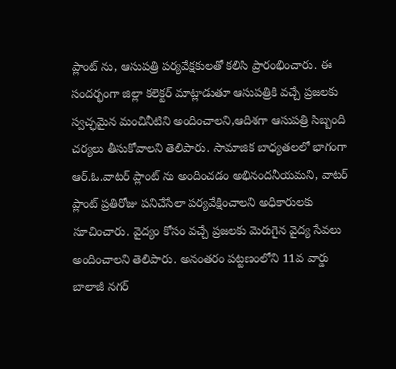ప్లాంట్ ను, ఆసుపత్రి పర్యవేక్షకులతో కలిసి ప్రారంభించారు. ఈ సందర్భంగా జిల్లా కలెక్టర్ మాట్లాడుతూ ఆసుపత్రికి వచ్చే ప్రజలకు స్వచ్ఛమైన మంచినీటిని అందించాలని,ఆదిశగా ఆసుపత్రి సిబ్బంది చర్యలు తీసుకోవాలని తెలిపారు. సామాజిక బాధ్యతలలో భాగంగా ఆర్.ఓ.వాటర్ ప్లాంట్ ను అందించడం అభినందనీయమని, వాటర్ ప్లాంట్ ప్రతిరోజు పనిచేసేలా పర్యవేక్షించాలని అధికారులకు సూచించారు. వైద్యం కోసం వచ్చే ప్రజలకు మెరుగైన వైద్య సేవలు అందించాలని తెలిపారు. అనంతరం పట్టణంలోని 11వ వార్డు బాలాజీ నగర్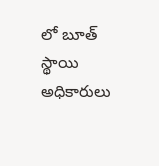లో బూత్ స్థాయి అధికారులు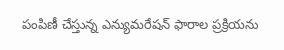పంపిణీ చేస్తున్న ఎన్యుమరేషన్ ఫారాల ప్రక్రియను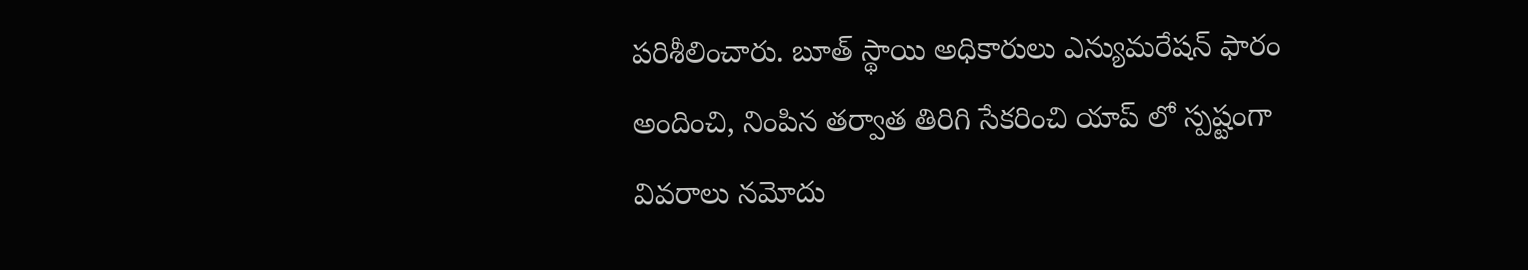పరిశీలించారు. బూత్ స్థాయి అధికారులు ఎన్యుమరేషన్ ఫారం అందించి, నింపిన తర్వాత తిరిగి సేకరించి యాప్ లో స్పష్టంగా వివరాలు నమోదు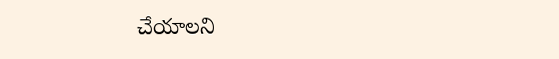చేయాలని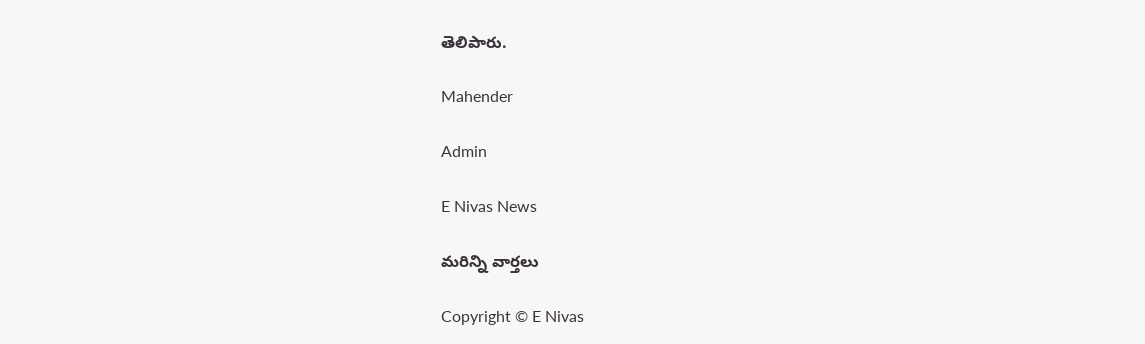తెలిపారు.

Mahender

Admin

E Nivas News

మరిన్ని వార్తలు

Copyright © E Nivas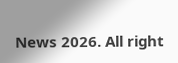News 2026. All right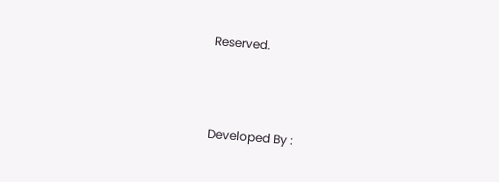Reserved.



Developed By :